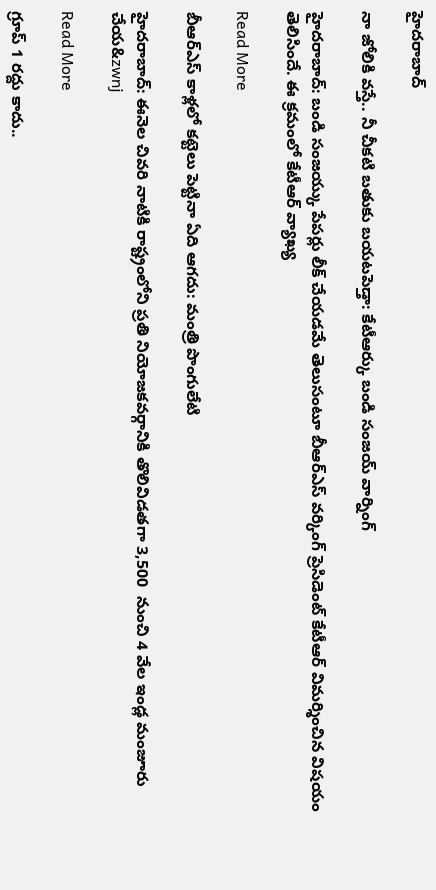హైదరాబాద్

నా జోలికి వస్తే.. నీ చీకటి బతుకు బయటపెడ్తా: కేటీఆర్కు బండి సంజయ్ వార్నింగ్

హైదరాబాద్: బండి సంజయ్కు పేపర్లు లీక్ చేయడమే తెలుసంటూ బీఆర్ఎస్ వర్కింగ్ ప్రెసిడెంట్ కేటీఆర్ విమర్శించిన విషయం తెలిసిందే. ఈ క్రమంలో కేటీఆర్ వ్యాఖ్య

Read More

బీఆర్ఎస్ కాళ్లలో క‌ట్టెలు పెట్టినా ఏది ఆగదు: మంత్రి పొంగులేటి

హైదరాబాద్: ఈనెల చివ‌రి నాటికి రాష్ట్రంలోని ప్రతి నియోజ‌క‌వ‌ర్గానికి తొలివిడ‌తగా 3,500  నుంచి 4 వేల ఇండ్ల మంజూరు చేయ&zwnj

Read More

గ్రూప్ 1 రద్దు కాదు..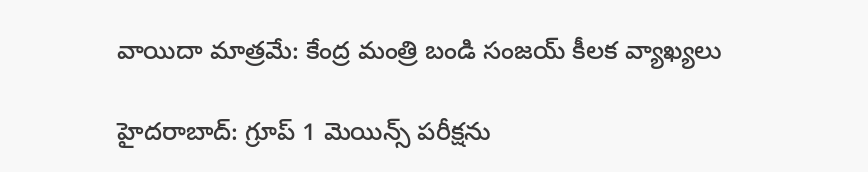వాయిదా మాత్రమే: కేంద్ర మంత్రి బండి సంజయ్ కీలక వ్యాఖ్యలు

హైదరాబాద్: గ్రూప్ 1 మెయిన్స్ పరీక్షను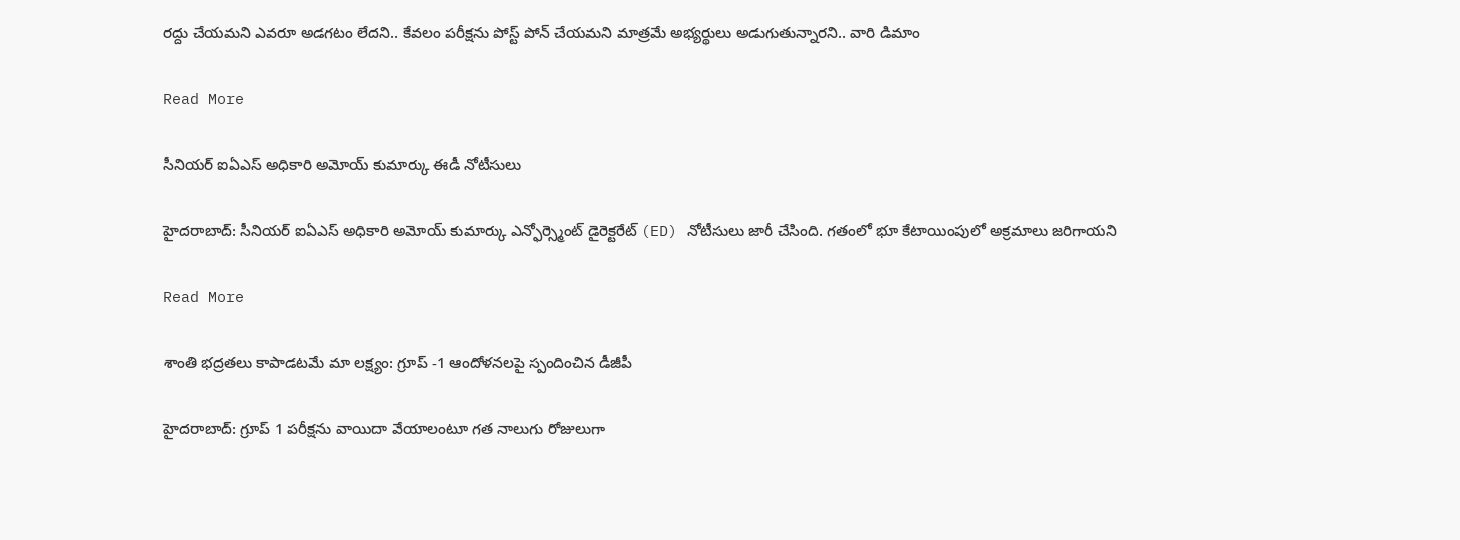రద్దు చేయమని ఎవరూ అడగటం లేదని.. కేవలం పరీక్షను పోస్ట్ పోన్ చేయమని మాత్రమే అభ్యర్థులు అడుగుతున్నారని.. వారి డిమాం

Read More

సీనియర్ ఐఏఎస్ అధికారి అమోయ్ కుమార్కు ఈడీ నోటీసులు

హైదరాబాద్: సీనియర్ ఐఏఎస్ అధికారి అమోయ్ కుమార్కు ఎన్ఫోర్స్మెంట్ డైరెక్టరేట్ (ED) నోటీసులు జారీ చేసింది. గతంలో భూ కేటాయింపులో అక్రమాలు జరిగాయని

Read More

శాంతి భద్రతలు కాపాడటమే మా లక్ష్యం: గ్రూప్ -1 ఆందోళనలపై స్పందించిన డీజీపీ

హైదరాబాద్: గ్రూప్ 1 పరీక్షను వాయిదా వేయాలంటూ గత నాలుగు రోజులుగా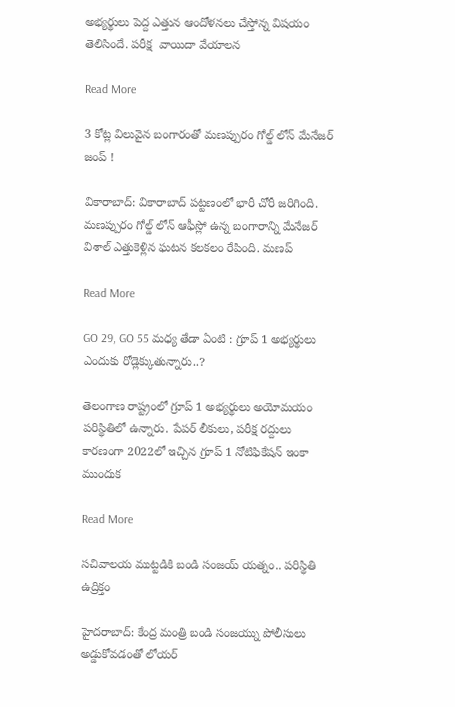అభ్యర్థులు పెద్ద ఎత్తున ఆందోళనలు చేస్తోన్న విషయం తెలిసిందే. పరీక్ష  వాయిదా వేయాలన

Read More

3 కోట్ల విలువైన బంగారంతో మణప్పురం గోల్డ్ లోన్ మేనేజర్ జంప్ !

వికారాబాద్: వికారాబాద్ పట్టణంలో భారీ చోరీ జరిగింది. మణప్పురం గోల్డ్ లోన్ ఆఫీస్లో ఉన్న బంగారాన్ని మేనేజర్ విశాల్ ఎత్తుకెళ్లిన ఘటన కలకలం రేపింది. మణప్

Read More

GO 29, GO 55 మధ్య తేడా ఏంటి : గ్రూప్ 1 అభ్యర్థులు ఎందుకు రోడ్లెక్కుతున్నారు..?

తెలంగాణ రాష్ట్రంలో గ్రూప్ 1 అభ్యర్థులు అయోమయం పరిస్థితిలో ఉన్నారు. పేపర్ లీకులు, పరీక్ష రద్దులు కారణంగా 2022లో ఇచ్చిన గ్రూప్ 1 నోటిఫికేషన్ ఇంకా ముందుక

Read More

సచివాలయ ముట్టడికి బండి సంజయ్ యత్నం.. పరిస్థితి ఉద్రిక్తం

హైదరాబాద్: కేంద్ర మంత్రి బండి సంజయ్ను పోలీసులు అడ్డుకోవడంతో లోయర్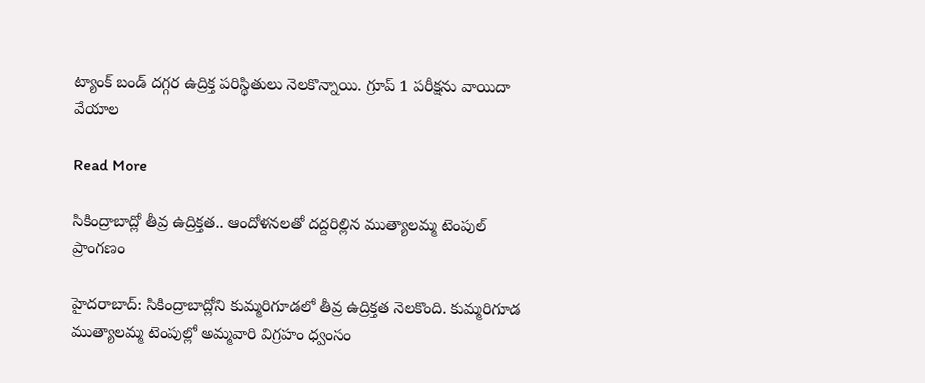ట్యాంక్ బండ్ దగ్గర ఉద్రిక్త పరిస్థితులు నెలకొన్నాయి. గ్రూప్ 1 పరీక్షను వాయిదా వేయాల

Read More

సికింద్రాబాద్లో తీవ్ర ఉద్రిక్తత.. ఆందోళనలతో దద్దరిల్లిన ముత్యాలమ్మ టెంపుల్ ప్రాంగణం

హైదరాబాద్: సికింద్రాబాద్లోని కుమ్మరిగూడలో తీవ్ర ఉద్రిక్తత నెలకొంది. కుమ్మరిగూడ ముత్యాలమ్మ టెంపుల్లో అమ్మవారి విగ్రహం ధ్వంసం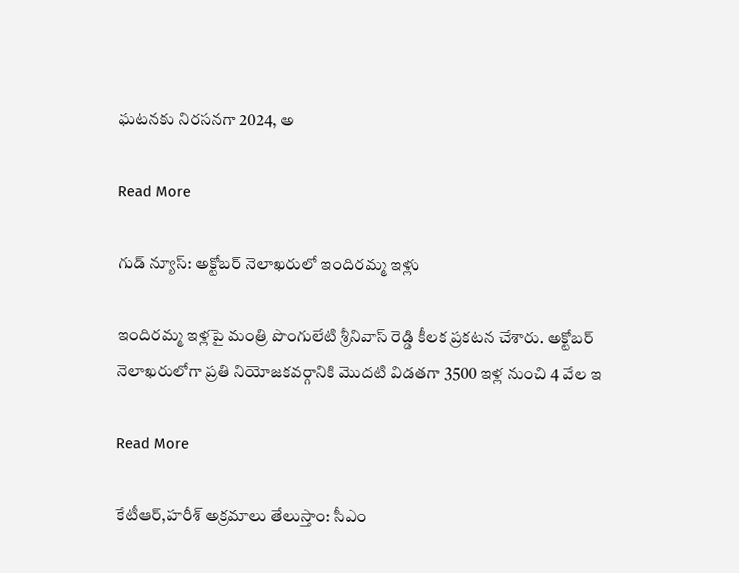ఘటనకు నిరసనగా 2024, అ

Read More

గుడ్ న్యూస్: అక్టోబర్ నెలాఖరులో ఇందిరమ్మ ఇళ్లు

ఇందిరమ్మ ఇళ్లపై మంత్రి పొంగులేటి శ్రీనివాస్ రెడ్డి కీలక ప్రకటన చేశారు. అక్టోబర్ నెలాఖరులోగా ప్రతి నియోజకవర్గానికి మొదటి విడతగా 3500 ఇళ్ల నుంచి 4 వేల ఇ

Read More

కేటీఆర్,హరీశ్ అక్రమాలు తేలుస్తాం: సీఎం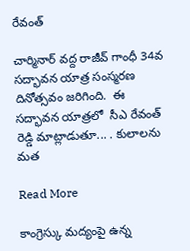రేవంత్

చార్మినార్ వద్ద రాజీవ్ గాంధీ 34వ సద్భావన యాత్ర సంస్మరణ దినోత్సవం జరిగింది.  ఈ సద్భావన యాత్రలో  సీఎ రేవంత్ రెడ్డి మాట్లాడుతూ... . కులాలను మత

Read More

కాంగ్రెస్కు మద్యంపై ఉన్న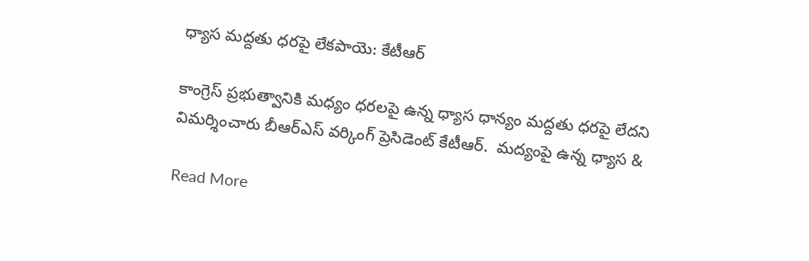ధ్యాస మద్దతు ధరపై లేకపాయె: కేటీఆర్

కాంగ్రెస్ ప్రభుత్వానికి మధ్యం ధరలపై ఉన్న ధ్యాస ధాన్యం మద్దతు ధరపై లేదని విమర్శించారు బీఆర్ఎస్ వర్కింగ్ ప్రెసిడెంట్ కేటీఆర్.  మద్యంపై ఉన్న ధ్యాస &

Read More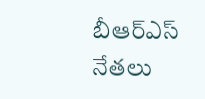బీఆర్ఎస్ నేతలు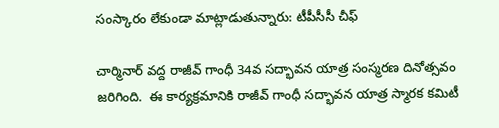సంస్కారం లేకుండా మాట్లాడుతున్నారు: టీపీసీసీ చీఫ్

చార్మినార్ వద్ద రాజీవ్ గాంధీ 34వ సద్భావన యాత్ర సంస్మరణ దినోత్సవం జరిగింది.  ఈ కార్యక్రమానికి రాజీవ్ గాంధీ సద్భావన యాత్ర స్మారక కమిటీ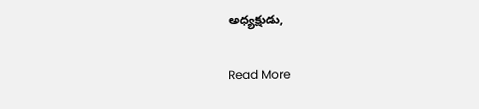అధ్యక్షుడు,

Read More